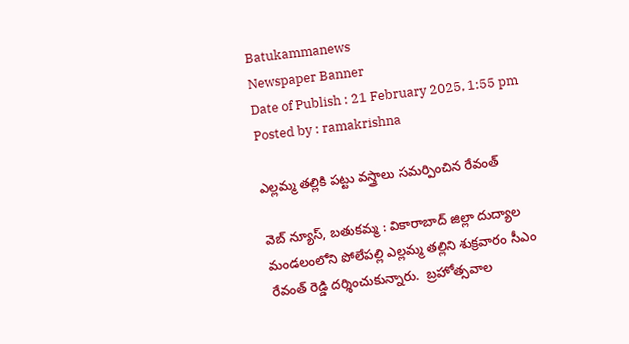Batukammanews
Newspaper Banner
Date of Publish : 21 February 2025, 1:55 pm Posted by : ramakrishna

ఎల్లమ్మ తల్లికి పట్టు వస్త్రాలు సమర్పించిన రేవంత్

వెబ్ న్యూస్, బతుకమ్మ : వికారాబాద్ జిల్లా దుద్యాల మండలంలోని పోలేపల్లి ఎల్లమ్మ తల్లిని శుక్రవారం సీఎం రేవంత్ రెడ్డి దర్శించుకున్నారు.  బ్రహోత్సవాల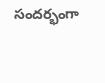సందర్భంగా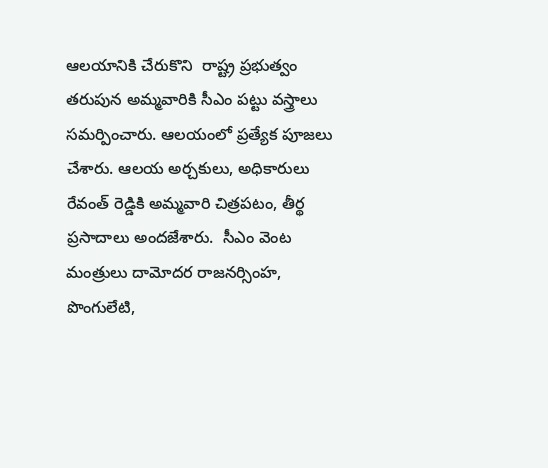ఆలయానికి చేరుకొని  రాష్ట్ర ప్రభుత్వం తరుపున అమ్మవారికి సీఎం పట్టు వస్త్రాలు సమర్పించారు. ఆలయంలో ప్రత్యేక పూజలు చేశారు. ఆలయ అర్చకులు, అధికారులు రేవంత్ రెడ్డికి అమ్మవారి చిత్రపటం, తీర్థ ప్రసాదాలు అందజేశారు.  సీఎం వెంట మంత్రులు దామోదర రాజనర్సింహ, పొంగులేటి,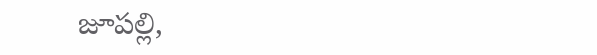జూపల్లి,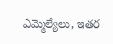ఎమ్మెల్యేలు, ఇతర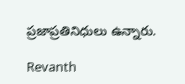ప్రజాప్రతినిధులు ఉన్నారు.

Revanth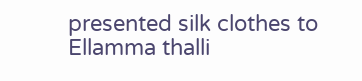presented silk clothes to Ellamma thalli